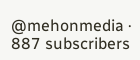@mehonmedia · 887 subscribers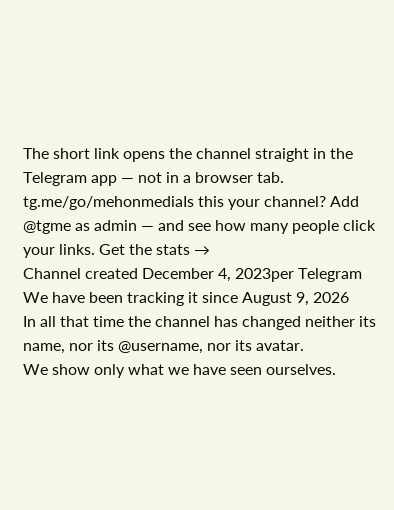The short link opens the channel straight in the Telegram app — not in a browser tab.
tg.me/go/mehonmediaIs this your channel? Add @tgme as admin — and see how many people click your links. Get the stats →
Channel created December 4, 2023per Telegram
We have been tracking it since August 9, 2026
In all that time the channel has changed neither its name, nor its @username, nor its avatar.
We show only what we have seen ourselves.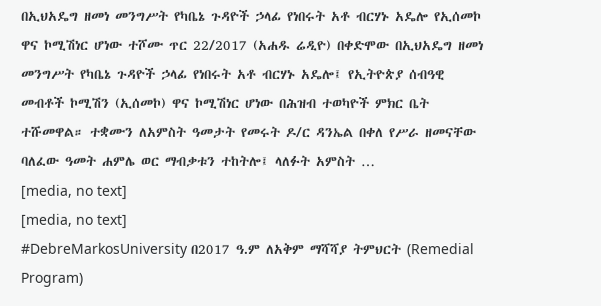በኢህአዴግ ዘመነ መንግሥት የካቤኔ ጉዳዮች ኃላፊ የነበሩት አቶ ብርሃኑ አዴሎ የኢሰመኮ ዋና ኮሚሽነር ሆነው ተሾሙ ጥር 22/2017 (አሐዱ ሬዲዮ) በቀድሞው በኢህአዴግ ዘመነ መንግሥት የካቤኔ ጉዳዮች ኃላፊ የነበሩት አቶ ብርሃኑ አዴሎ፤ የኢትዮጵያ ሰብዓዊ መብቶች ኮሚሽን (ኢሰመኮ) ዋና ኮሚሽነር ሆነው በሕዝብ ተወካዮች ምክር ቤት ተሹመዋል። ተቋሙን ለአምስት ዓመታት የመሩት ዶ/ር ዳንኤል በቀለ የሥራ ዘመናቸው ባለፈው ዓመት ሐምሌ ወር ማብቃቱን ተከትሎ፤ ላለፉት አምስት …
[media, no text]
[media, no text]
#DebreMarkosUniversity በ2017 ዓ.ም ለአቅም ማሻሻያ ትምህርት (Remedial Program)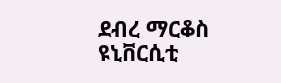ደብረ ማርቆስ ዩኒቨርሲቲ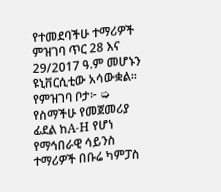የተመደባችሁ ተማሪዎች ምዝገባ ጥር 28 እና 29/2017 ዓ.ም መሆኑን ዩኒቨርሲቲው አሳውቋል። የምዝገባ ቦታ፦ ➭ የስማችሁ የመጀመሪያ ፊደል ከA-H የሆነ የማኅበራዊ ሳይንስ ተማሪዎች በቡሬ ካምፓስ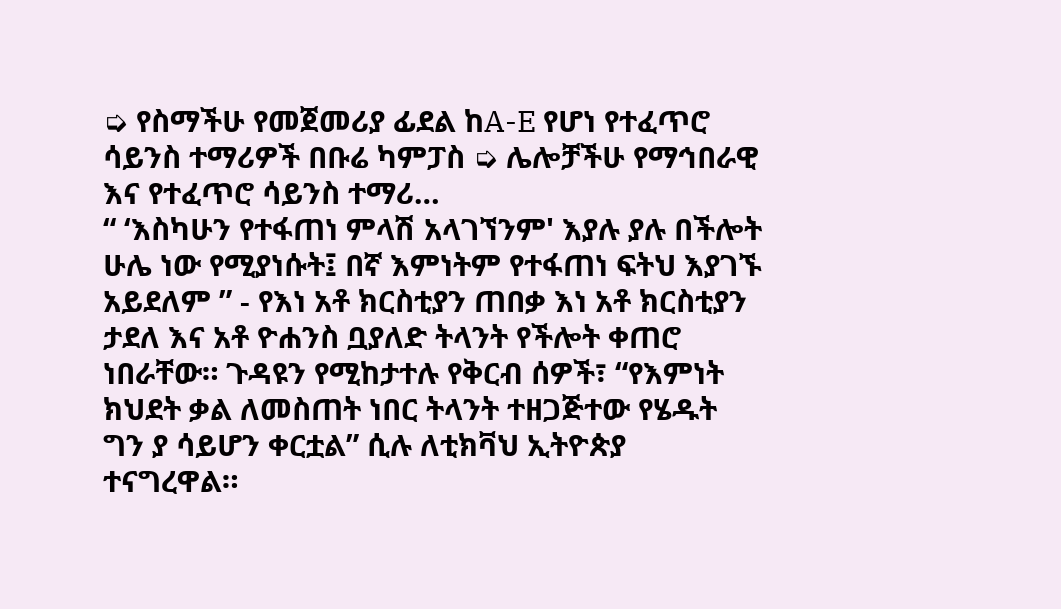➭ የስማችሁ የመጀመሪያ ፊደል ከA-E የሆነ የተፈጥሮ ሳይንስ ተማሪዎች በቡሬ ካምፓስ ➭ ሌሎቻችሁ የማኅበራዊ እና የተፈጥሮ ሳይንስ ተማሪ…
“ ‘እስካሁን የተፋጠነ ምላሽ አላገኘንም' እያሉ ያሉ በችሎት ሁሌ ነው የሚያነሱት፤ በኛ እምነትም የተፋጠነ ፍትህ እያገኙ አይደለም ” - የእነ አቶ ክርስቲያን ጠበቃ እነ አቶ ክርስቲያን ታደለ እና አቶ ዮሐንስ ቧያለድ ትላንት የችሎት ቀጠሮ ነበራቸው። ጉዳዩን የሚከታተሉ የቅርብ ሰዎች፣ “የእምነት ክህደት ቃል ለመስጠት ነበር ትላንት ተዘጋጅተው የሄዱት ግን ያ ሳይሆን ቀርቷል” ሲሉ ለቲክቫህ ኢትዮጵያ ተናግረዋል።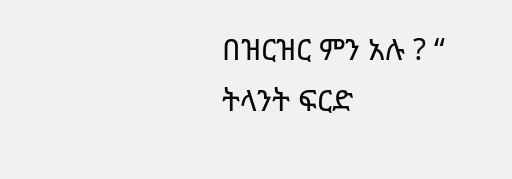በዝርዝር ምን አሉ ? “ ትላንት ፍርድ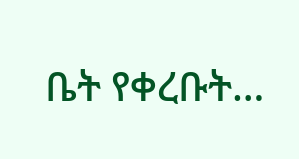ቤት የቀረቡት…